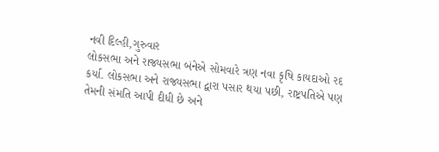નવી દિલ્હી,ગુરુવાર
લોકસભા અને રાજ્યસભા બંનેએ સોમવારે ત્રણ નવા કૃષિ કાયદાઓ રદ કર્યા. લોકસભા અને રાજ્યસભા દ્વારા પસાર થયા પછી, રાષ્ટ્રપતિએ પણ તેમની સંમતિ આપી દીધી છે અને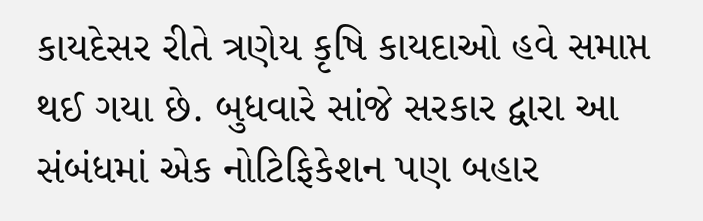કાયદેસર રીતે ત્રણેય કૃષિ કાયદાઓ હવે સમાપ્ત થઈ ગયા છે. બુધવારે સાંજે સરકાર દ્વારા આ સંબંધમાં એક નોટિફિકેશન પણ બહાર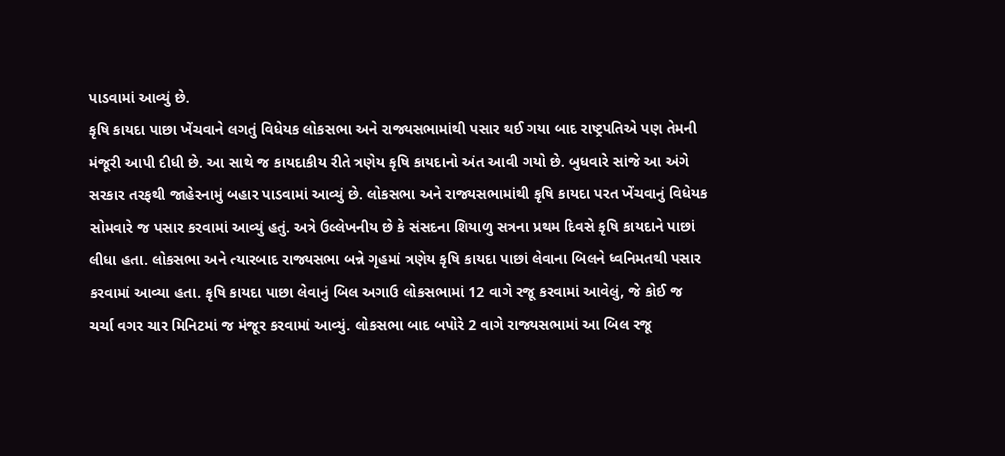પાડવામાં આવ્યું છે.
કૃષિ કાયદા પાછા ખેંચવાને લગતું વિધેયક લોકસભા અને રાજ્યસભામાંથી પસાર થઈ ગયા બાદ રાષ્ટ્રપતિએ પણ તેમની મંજૂરી આપી દીધી છે. આ સાથે જ કાયદાકીય રીતે ત્રણેય કૃષિ કાયદાનો અંત આવી ગયો છે. બુધવારે સાંજે આ અંગે સરકાર તરફથી જાહેરનામું બહાર પાડવામાં આવ્યું છે. લોકસભા અને રાજ્યસભામાંથી કૃષિ કાયદા પરત ખેંચવાનું વિધેયક સોમવારે જ પસાર કરવામાં આવ્યું હતું. અત્રે ઉલ્લેખનીય છે કે સંસદના શિયાળુ સત્રના પ્રથમ દિવસે કૃષિ કાયદાને પાછાં લીધા હતા. લોકસભા અને ત્યારબાદ રાજ્યસભા બન્ને ગૃહમાં ત્રણેય કૃષિ કાયદા પાછાં લેવાના બિલને ધ્વનિમતથી પસાર કરવામાં આવ્યા હતા. કૃષિ કાયદા પાછા લેવાનું બિલ અગાઉ લોકસભામાં 12 વાગે રજૂ કરવામાં આવેલું, જે કોઈ જ ચર્ચા વગર ચાર મિનિટમાં જ મંજૂર કરવામાં આવ્યું. લોકસભા બાદ બપોરે 2 વાગે રાજ્યસભામાં આ બિલ રજૂ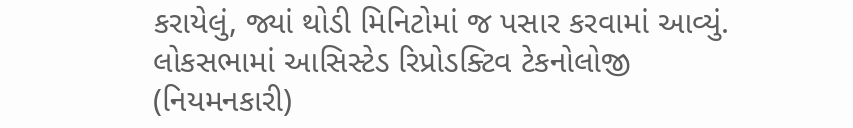કરાયેલું, જ્યાં થોડી મિનિટોમાં જ પસાર કરવામાં આવ્યું.
લોકસભામાં આસિસ્ટેડ રિપ્રોડક્ટિવ ટેકનોલોજી (નિયમનકારી)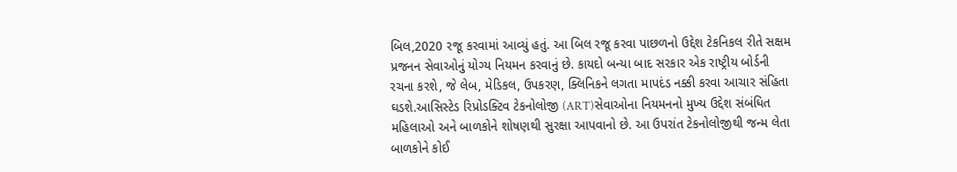બિલ,2020 રજૂ કરવામાં આવ્યું હતું. આ બિલ રજૂ કરવા પાછળનો ઉદ્દેશ ટેકનિકલ રીતે સક્ષમ પ્રજનન સેવાઓનું યોગ્ય નિયમન કરવાનું છે. કાયદો બન્યા બાદ સરકાર એક રાષ્ટ્રીય બોર્ડની રચના કરશે, જે લેબ, મેડિકલ, ઉપકરણ, ક્લિનિકને લગતા માપદંડ નક્કી કરવા આચાર સંહિતા ઘડશે.આસિસ્ટેડ રિપ્રોડક્ટિવ ટેકનોલોજી (ART)સેવાઓના નિયમનનો મુખ્ય ઉદ્દેશ સંબંધિત મહિલાઓ અને બાળકોને શોષણથી સુરક્ષા આપવાનો છે. આ ઉપરાંત ટેકનોલોજીથી જન્મ લેતા બાળકોને કોઈ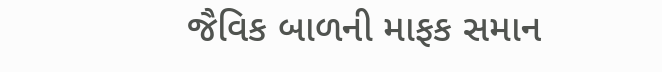જૈવિક બાળની માફક સમાન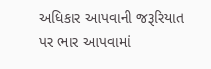અધિકાર આપવાની જરૂરિયાત પર ભાર આપવામાં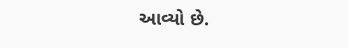આવ્યો છે.